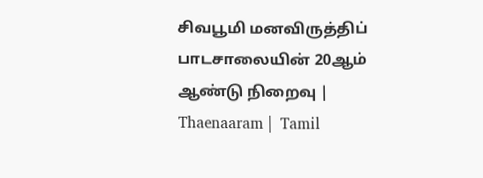சிவபூமி மனவிருத்திப் பாடசாலையின் 20ஆம்  ஆண்டு நிறைவு | Thaenaaram |  Tamil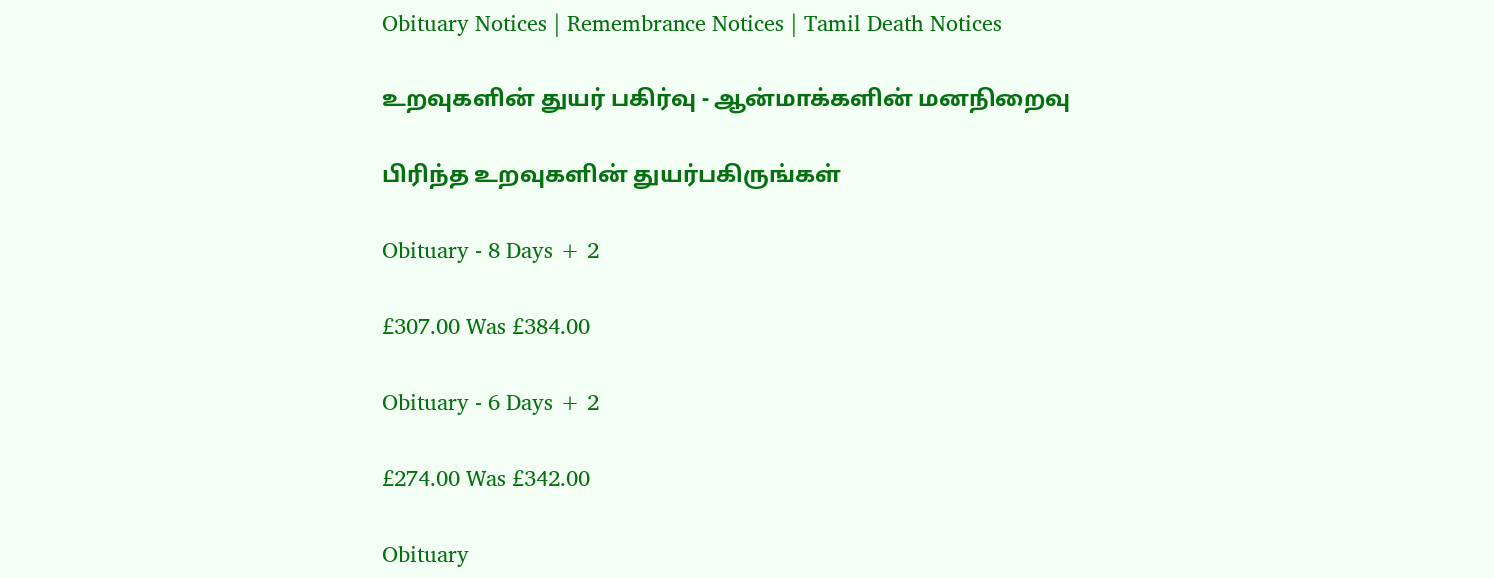Obituary Notices | Remembrance Notices | Tamil Death Notices

உறவுகளின் துயர் பகிர்வு - ஆன்மாக்களின் மனநிறைவு

பிரிந்த உறவுகளின் துயர்பகிருங்கள்

Obituary - 8 Days + 2

£307.00 Was £384.00

Obituary - 6 Days + 2

£274.00 Was £342.00

Obituary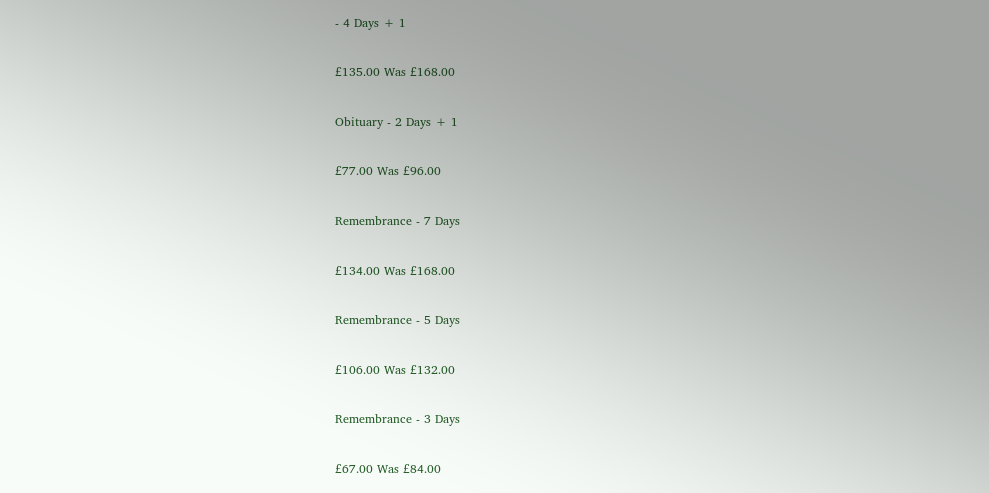- 4 Days + 1

£135.00 Was £168.00

Obituary - 2 Days + 1

£77.00 Was £96.00

Remembrance - 7 Days

£134.00 Was £168.00

Remembrance - 5 Days

£106.00 Was £132.00

Remembrance - 3 Days

£67.00 Was £84.00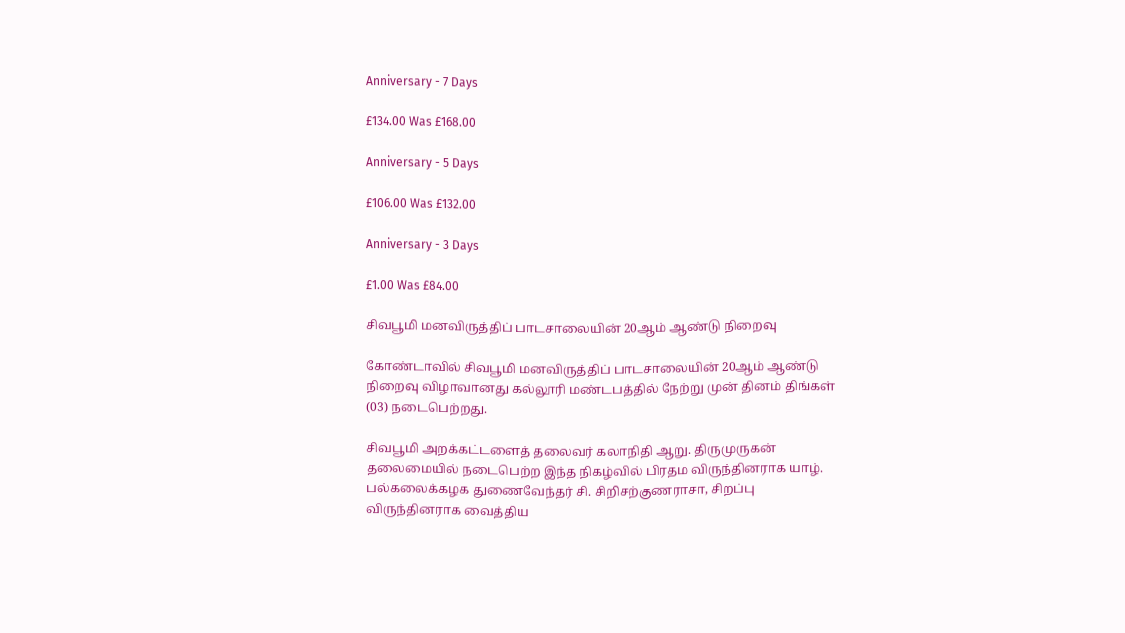Anniversary - 7 Days

£134.00 Was £168.00

Anniversary - 5 Days

£106.00 Was £132.00

Anniversary - 3 Days

£1.00 Was £84.00

சிவபூமி மனவிருத்திப் பாடசாலையின் 20ஆம் ஆண்டு நிறைவு

கோண்டாவில் சிவபூமி மனவிருத்திப் பாடசாலையின் 20ஆம் ஆண்டு நிறைவு விழாவானது கல்லூரி மண்டபத்தில் நேற்று முன் தினம் திங்கள் (03) நடைபெற்றது.

சிவபூமி அறக்கட்டளைத் தலைவர் கலாநிதி ஆறு. திருமுருகன் தலைமையில் நடைபெற்ற இந்த நிகழ்வில் பிரதம விருந்தினராக யாழ். பல்கலைக்கழக துணைவேந்தர் சி. சிறிசற்குணராசா, சிறப்பு விருந்தினராக வைத்திய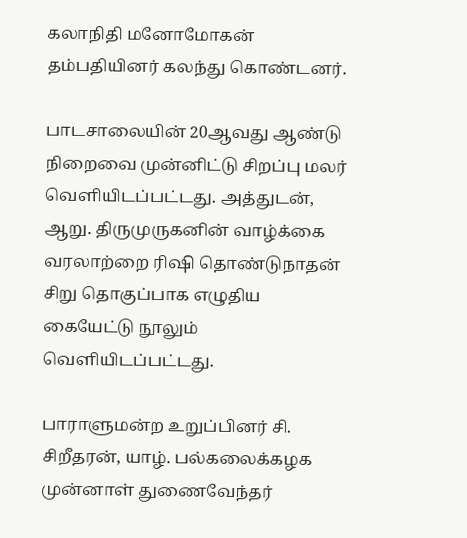கலாநிதி மனோமோகன் தம்பதியினர் கலந்து கொண்டனர்.

பாடசாலையின் 20ஆவது ஆண்டு நிறைவை முன்னிட்டு சிறப்பு மலர் வெளியிடப்பட்டது. அத்துடன், ஆறு. திருமுருகனின் வாழ்க்கை வரலாற்றை ரிஷி தொண்டுநாதன் சிறு தொகுப்பாக எழுதிய கையேட்டு நூலும் வெளியிடப்பட்டது.

பாராளுமன்ற உறுப்பினர் சி. சிறீதரன், யாழ். பல்கலைக்கழக முன்னாள் துணைவேந்தர்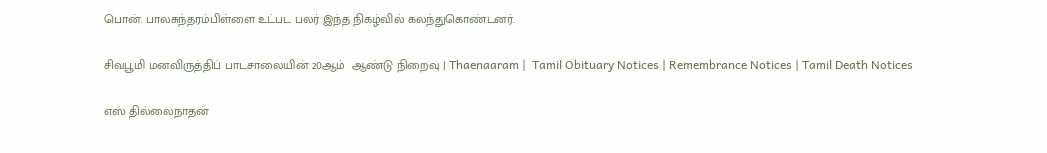பொன். பாலசுந்தரம்பிள்ளை உட்பட பலர் இந்த நிகழ்வில் கலந்துகொண்டனர்.

சிவபூமி மனவிருத்திப் பாடசாலையின் 20ஆம்  ஆண்டு நிறைவு | Thaenaaram |  Tamil Obituary Notices | Remembrance Notices | Tamil Death Notices

எஸ் தில்லைநாதன்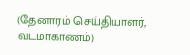(தேனாரம் செய்தியாளர், வடமாகாணம்)